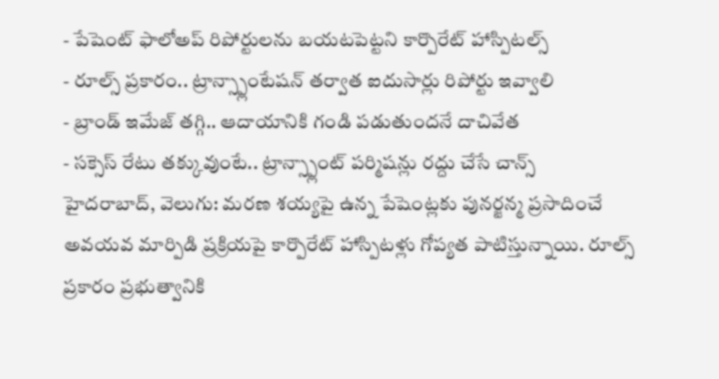- పేషెంట్ ఫాలోఅప్ రిపోర్టులను బయటపెట్టని కార్పొరేట్ హాస్పిటల్స్
- రూల్స్ ప్రకారం.. ట్రాన్స్ప్లాంటేషన్ తర్వాత ఐదుసార్లు రిపోర్టు ఇవ్వాలి
- బ్రాండ్ ఇమేజ్ తగ్గి.. ఆదాయానికి గండి పడుతుందనే దాచివేత
- సక్సెస్ రేటు తక్కువుంటే.. ట్రాన్స్ప్లాంట్ పర్మిషన్లు రద్దు చేసే చాన్స్
హైదరాబాద్, వెలుగు: మరణ శయ్యపై ఉన్న పేషెంట్లకు పునర్జన్మ ప్రసాదించే అవయవ మార్పిడి ప్రక్రియపై కార్పొరేట్ హాస్పిటళ్లు గోప్యత పాటిస్తున్నాయి. రూల్స్ ప్రకారం ప్రభుత్వానికి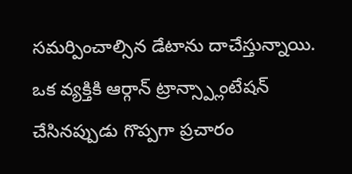సమర్పించాల్సిన డేటాను దాచేస్తున్నాయి. ఒక వ్యక్తికి ఆర్గాన్ ట్రాన్స్ప్లాంటేషన్ చేసినప్పుడు గొప్పగా ప్రచారం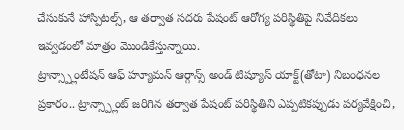చేసుకునే హాస్పిటల్స్, ఆ తర్వాత సదరు పేషంట్ ఆరోగ్య పరిస్థితిపై నివేదికలు ఇవ్వడంలో మాత్రం మొండికేస్తున్నాయి.
ట్రాన్స్ప్లాంటేషన్ ఆఫ్ హ్యూమన్ ఆర్గాన్స్ అండ్ టిష్యూస్ యాక్ట్(తోటా) నిబంధనల ప్రకారం.. ట్రాన్స్ప్లాంట్ జరిగిన తర్వాత పేషంట్ పరిస్థితిని ఎప్పటికప్పుడు పర్యవేక్షించి,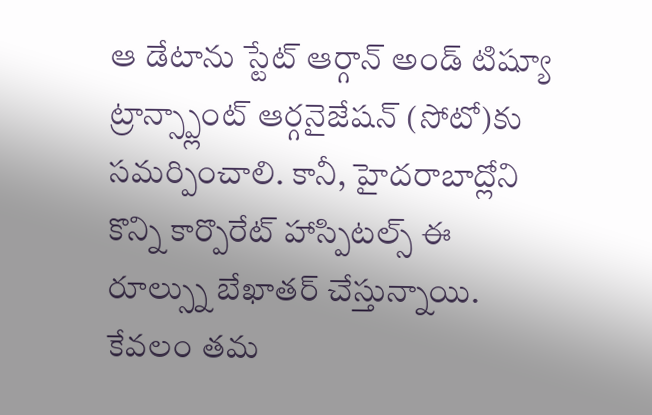ఆ డేటాను స్టేట్ ఆర్గాన్ అండ్ టిష్యూ ట్రాన్స్ప్లాంట్ ఆర్గనైజేషన్ (సోటో)కు సమర్పించాలి. కానీ, హైదరాబాద్లోని కొన్ని కార్పొరేట్ హాస్పిటల్స్ ఈ రూల్స్ను బేఖాతర్ చేస్తున్నాయి. కేవలం తమ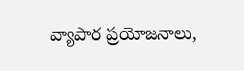వ్యాపార ప్రయోజనాలు,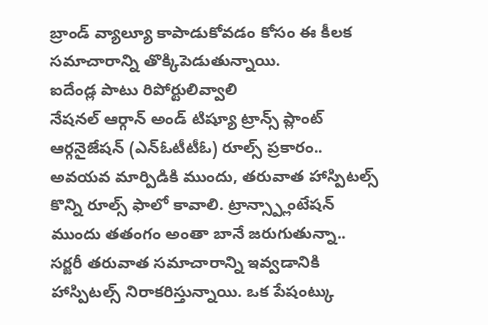బ్రాండ్ వ్యాల్యూ కాపాడుకోవడం కోసం ఈ కీలక సమాచారాన్ని తొక్కిపెడుతున్నాయి.
ఐదేండ్ల పాటు రిపోర్టులివ్వాలి
నేషనల్ ఆర్గాన్ అండ్ టిష్యూ ట్రాన్స్ ప్లాంట్ ఆర్గనైజేషన్ (ఎన్ఓటీటీఓ) రూల్స్ ప్రకారం.. అవయవ మార్పిడికి ముందు, తరువాత హాస్పిటల్స్ కొన్ని రూల్స్ ఫాలో కావాలి. ట్రాన్స్ప్లాంటేషన్ ముందు తతంగం అంతా బానే జరుగుతున్నా.. సర్జరీ తరువాత సమాచారాన్ని ఇవ్వడానికి హాస్పిటల్స్ నిరాకరిస్తున్నాయి. ఒక పేషంట్కు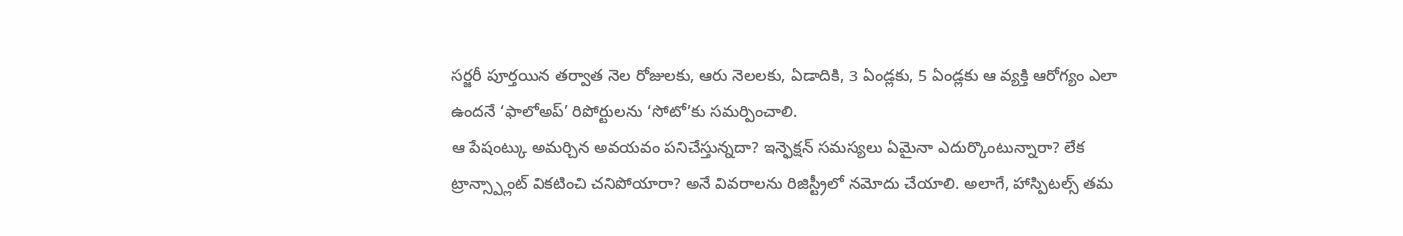సర్జరీ పూర్తయిన తర్వాత నెల రోజులకు, ఆరు నెలలకు, ఏడాదికి, 3 ఏండ్లకు, 5 ఏండ్లకు ఆ వ్యక్తి ఆరోగ్యం ఎలా ఉందనే ‘ఫాలోఅప్’ రిపోర్టులను ‘సోటో’కు సమర్పించాలి.
ఆ పేషంట్కు అమర్చిన అవయవం పనిచేస్తున్నదా? ఇన్ఫెక్షన్ సమస్యలు ఏమైనా ఎదుర్కొంటున్నారా? లేక ట్రాన్స్ప్లాంట్ వికటించి చనిపోయారా? అనే వివరాలను రిజిస్ట్రీలో నమోదు చేయాలి. అలాగే, హాస్పిటల్స్ తమ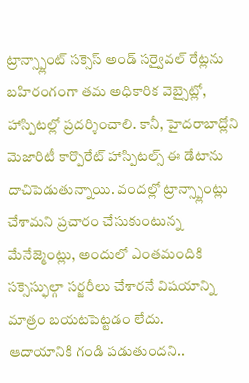ట్రాన్స్ప్లాంట్ సక్సెస్ అండ్ సర్వైవల్ రేట్లను బహిరంగంగా తమ అధికారిక వెబ్సైట్లో, హాస్పిటల్లో ప్రదర్శించాలి. కానీ, హైదరాబాద్లోని మెజారిటీ కార్పొరేట్ హాస్పిటల్స్ ఈ డేటాను దాచిపెడుతున్నాయి. వందల్లో ట్రాన్స్ప్లాంట్లు చేశామని ప్రచారం చేసుకుంటున్న మేనేజ్మెంట్లు, అందులో ఎంతమందికి సక్సెస్ఫుల్గా సర్జరీలు చేశారనే విషయాన్ని మాత్రం బయటపెట్టడం లేదు.
ఆదాయానికి గండి పడుతుందని..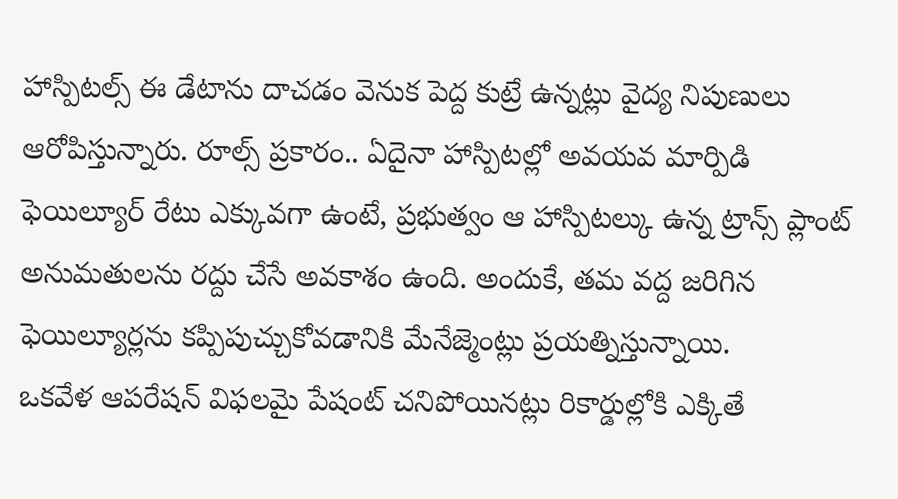హాస్పిటల్స్ ఈ డేటాను దాచడం వెనుక పెద్ద కుట్రే ఉన్నట్లు వైద్య నిపుణులు ఆరోపిస్తున్నారు. రూల్స్ ప్రకారం.. ఏదైనా హాస్పిటల్లో అవయవ మార్పిడి ఫెయిల్యూర్ రేటు ఎక్కువగా ఉంటే, ప్రభుత్వం ఆ హాస్పిటల్కు ఉన్న ట్రాన్స్ ప్లాంట్ అనుమతులను రద్దు చేసే అవకాశం ఉంది. అందుకే, తమ వద్ద జరిగిన ఫెయిల్యూర్లను కప్పిపుచ్చుకోవడానికి మేనేజ్మెంట్లు ప్రయత్నిస్తున్నాయి.
ఒకవేళ ఆపరేషన్ విఫలమై పేషంట్ చనిపోయినట్లు రికార్డుల్లోకి ఎక్కితే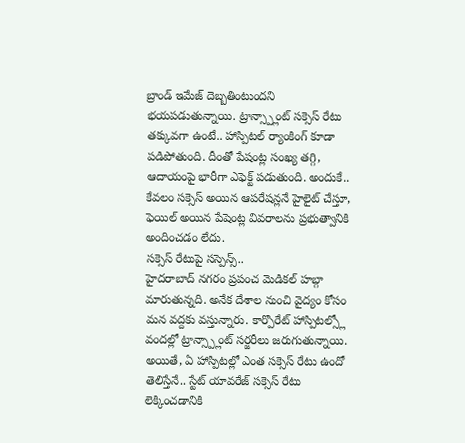బ్రాండ్ ఇమేజ్ దెబ్బతింటుందని భయపడుతున్నాయి. ట్రాన్స్ప్లాంట్ సక్సెస్ రేటు తక్కువగా ఉంటే.. హాస్పిటల్ ర్యాంకింగ్ కూడా పడిపోతుంది. దీంతో పేషంట్ల సంఖ్య తగ్గి, ఆదాయంపై భారీగా ఎఫెక్ట్ పడుతుంది. అందుకే.. కేవలం సక్సెస్ అయిన ఆపరేషన్లనే హైలైట్ చేస్తూ, ఫెయిల్ అయిన పేషెంట్ల వివరాలను ప్రభుత్వానికి అందించడం లేదు.
సక్సెస్ రేటుపై సస్పెన్స్..
హైదరాబాద్ నగరం ప్రపంచ మెడికల్ హబ్గా మారుతున్నది. అనేక దేశాల నుంచి వైద్యం కోసం మన వద్దకు వస్తున్నారు. కార్పొరేట్ హాస్పిటల్స్లో వందల్లో ట్రాన్స్ప్లాంట్ సర్జరీలు జరుగుతున్నాయి. అయితే, ఏ హాస్పిటల్లో ఎంత సక్సెస్ రేటు ఉందో తెలిస్తేనే.. స్టేట్ యావరేజ్ సక్సెస్ రేటు లెక్కించడానికి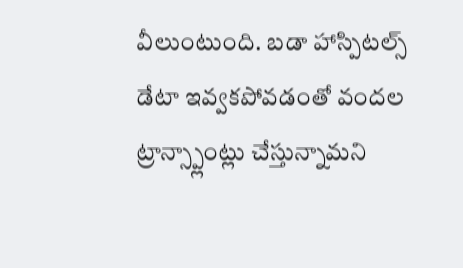వీలుంటుంది. బడా హాస్పిటల్స్ డేటా ఇవ్వకపోవడంతో వందల ట్రాన్స్ప్లాంట్లు చేస్తున్నామని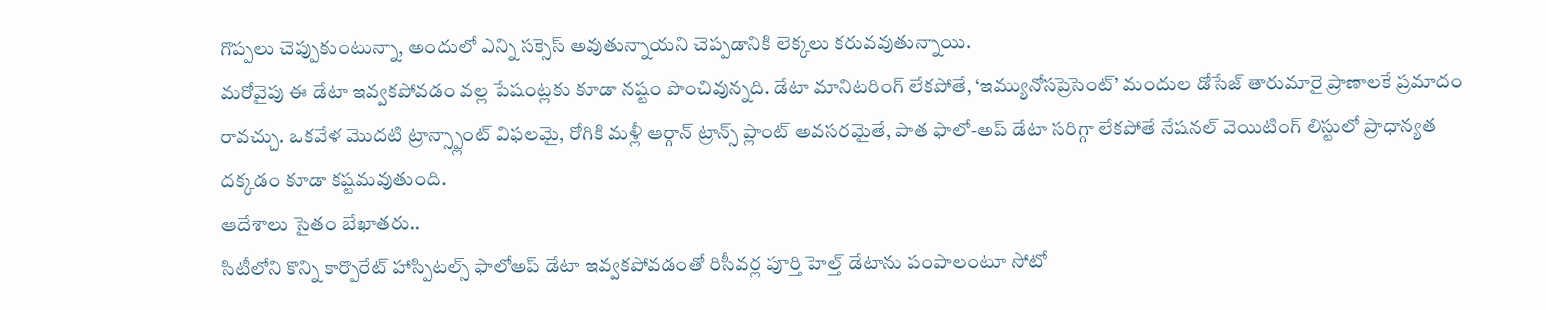గొప్పలు చెప్పుకుంటున్నా, అందులో ఎన్ని సక్సెస్ అవుతున్నాయని చెప్పడానికి లెక్కలు కరువవుతున్నాయి.
మరోవైపు ఈ డేటా ఇవ్వకపోవడం వల్ల పేషంట్లకు కూడా నష్టం పొంచివున్నది. డేటా మానిటరింగ్ లేకపోతే, ‘ఇమ్యునోసప్రెసెంట్’ మందుల డోసేజ్ తారుమారై ప్రాణాలకే ప్రమాదం రావచ్చు. ఒకవేళ మొదటి ట్రాన్స్ప్లాంట్ విఫలమై, రోగికి మళ్లీ ఆర్గాన్ ట్రాన్స్ ప్లాంట్ అవసరమైతే, పాత ఫాలో-అప్ డేటా సరిగ్గా లేకపోతే నేషనల్ వెయిటింగ్ లిస్టులో ప్రాధాన్యత దక్కడం కూడా కష్టమవుతుంది.
ఆదేశాలు సైతం బేఖాతరు..
సిటీలోని కొన్ని కార్పొరేట్ హాస్పిటల్స్ ఫాలోఅప్ డేటా ఇవ్వకపోవడంతో రిసీవర్ల పూర్తి హెల్త్ డేటాను పంపాలంటూ సోటో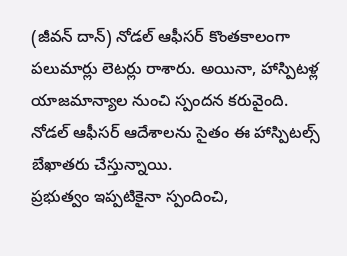(జీవన్ దాన్) నోడల్ ఆఫీసర్ కొంతకాలంగా పలుమార్లు లెటర్లు రాశారు. అయినా, హాస్పిటళ్ల యాజమాన్యాల నుంచి స్పందన కరువైంది. నోడల్ ఆఫీసర్ ఆదేశాలను సైతం ఈ హాస్పిటల్స్ బేఖాతరు చేస్తున్నాయి.
ప్రభుత్వం ఇప్పటికైనా స్పందించి,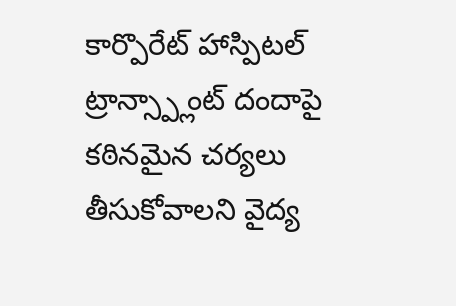కార్పొరేట్ హాస్పిటల్ ట్రాన్స్ప్లాంట్ దందాపై కఠినమైన చర్యలు తీసుకోవాలని వైద్య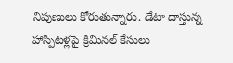నిపుణులు కోరుతున్నారు. డేటా దాస్తున్న హాస్పిటళ్లపై క్రిమినల్ కేసులు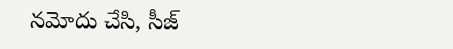నమోదు చేసి, సీజ్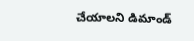చేయాలని డిమాండ్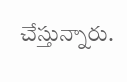చేస్తున్నారు.